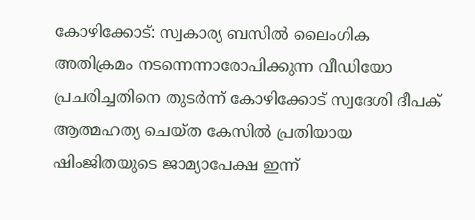കോഴിക്കോട്: സ്വകാര്യ ബസിൽ ലൈംഗിക അതിക്രമം നടന്നെന്നാരോപിക്കുന്ന വീഡിയോ പ്രചരിച്ചതിനെ തുടർന്ന് കോഴിക്കോട് സ്വദേശി ദീപക് ആത്മഹത്യ ചെയ്ത കേസിൽ പ്രതിയായ ഷിംജിതയുടെ ജാമ്യാപേക്ഷ ഇന്ന്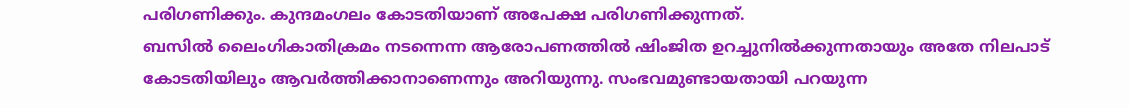പരിഗണിക്കും. കുന്ദമംഗലം കോടതിയാണ് അപേക്ഷ പരിഗണിക്കുന്നത്.
ബസിൽ ലൈംഗികാതിക്രമം നടന്നെന്ന ആരോപണത്തിൽ ഷിംജിത ഉറച്ചുനിൽക്കുന്നതായും അതേ നിലപാട് കോടതിയിലും ആവർത്തിക്കാനാണെന്നും അറിയുന്നു. സംഭവമുണ്ടായതായി പറയുന്ന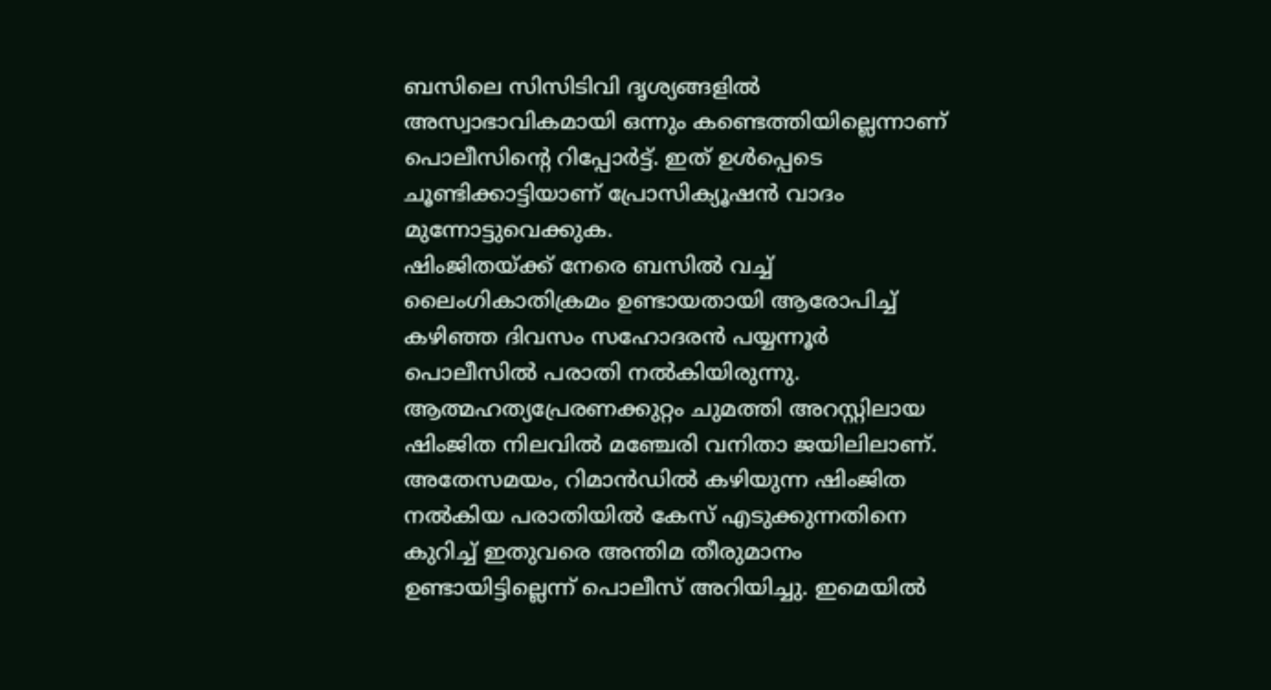ബസിലെ സിസിടിവി ദൃശ്യങ്ങളിൽ അസ്വാഭാവികമായി ഒന്നും കണ്ടെത്തിയില്ലെന്നാണ് പൊലീസിന്റെ റിപ്പോർട്ട്. ഇത് ഉൾപ്പെടെ ചൂണ്ടിക്കാട്ടിയാണ് പ്രോസിക്യൂഷൻ വാദം മുന്നോട്ടുവെക്കുക.
ഷിംജിതയ്ക്ക് നേരെ ബസിൽ വച്ച് ലൈംഗികാതിക്രമം ഉണ്ടായതായി ആരോപിച്ച് കഴിഞ്ഞ ദിവസം സഹോദരൻ പയ്യന്നൂർ പൊലീസിൽ പരാതി നൽകിയിരുന്നു. ആത്മഹത്യപ്രേരണക്കുറ്റം ചുമത്തി അറസ്റ്റിലായ ഷിംജിത നിലവിൽ മഞ്ചേരി വനിതാ ജയിലിലാണ്.
അതേസമയം, റിമാൻഡിൽ കഴിയുന്ന ഷിംജിത നൽകിയ പരാതിയിൽ കേസ് എടുക്കുന്നതിനെ കുറിച്ച് ഇതുവരെ അന്തിമ തീരുമാനം ഉണ്ടായിട്ടില്ലെന്ന് പൊലീസ് അറിയിച്ചു. ഇമെയിൽ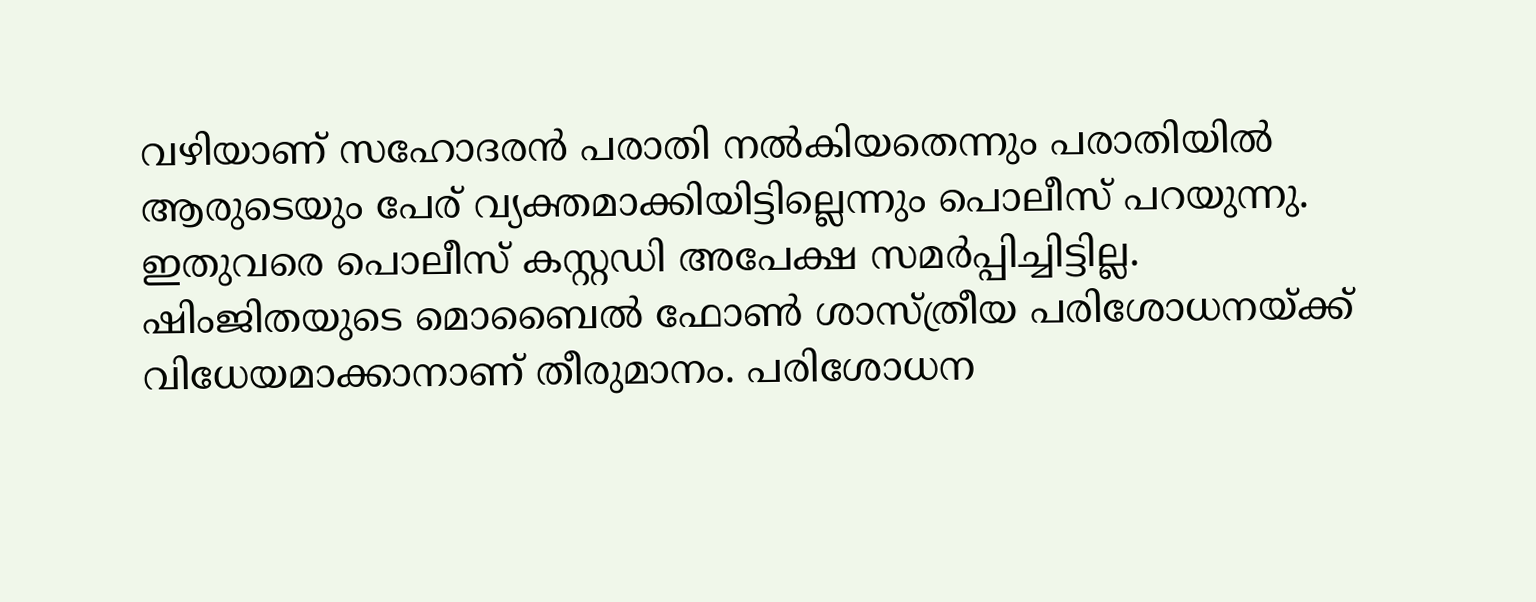വഴിയാണ് സഹോദരൻ പരാതി നൽകിയതെന്നും പരാതിയിൽ ആരുടെയും പേര് വ്യക്തമാക്കിയിട്ടില്ലെന്നും പൊലീസ് പറയുന്നു. ഇതുവരെ പൊലീസ് കസ്റ്റഡി അപേക്ഷ സമർപ്പിച്ചിട്ടില്ല. ഷിംജിതയുടെ മൊബൈൽ ഫോൺ ശാസ്ത്രീയ പരിശോധനയ്ക്ക് വിധേയമാക്കാനാണ് തീരുമാനം. പരിശോധന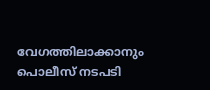വേഗത്തിലാക്കാനും പൊലീസ് നടപടി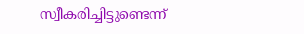സ്വീകരിച്ചിട്ടുണ്ടെന്ന്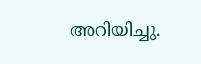അറിയിച്ചു.